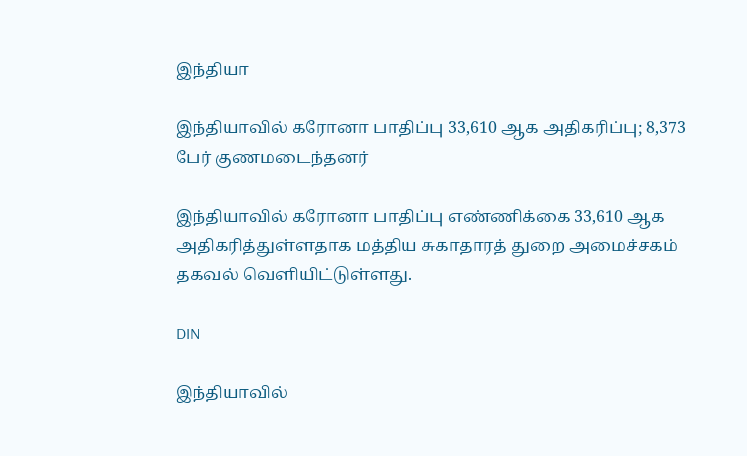இந்தியா

இந்தியாவில் கரோனா பாதிப்பு 33,610 ஆக அதிகரிப்பு; 8,373 பேர் குணமடைந்தனர்

இந்தியாவில் கரோனா பாதிப்பு எண்ணிக்கை 33,610 ஆக அதிகரித்துள்ளதாக மத்திய சுகாதாரத் துறை அமைச்சகம் தகவல் வெளியிட்டுள்ளது.

DIN

இந்தியாவில்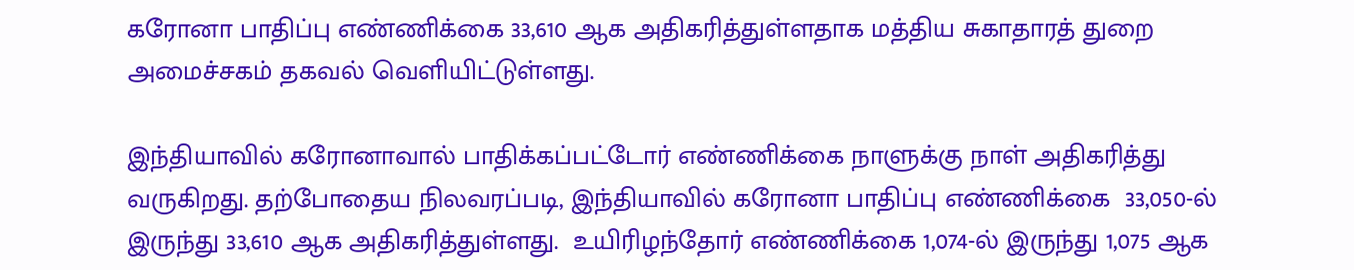கரோனா பாதிப்பு எண்ணிக்கை 33,610 ஆக அதிகரித்துள்ளதாக மத்திய சுகாதாரத் துறை அமைச்சகம் தகவல் வெளியிட்டுள்ளது.

இந்தியாவில் கரோனாவால் பாதிக்கப்பட்டோர் எண்ணிக்கை நாளுக்கு நாள் அதிகரித்து வருகிறது. தற்போதைய நிலவரப்படி, இந்தியாவில் கரோனா பாதிப்பு எண்ணிக்கை  33,050-ல் இருந்து 33,610 ஆக அதிகரித்துள்ளது.  உயிரிழந்தோர் எண்ணிக்கை 1,074-ல் இருந்து 1,075 ஆக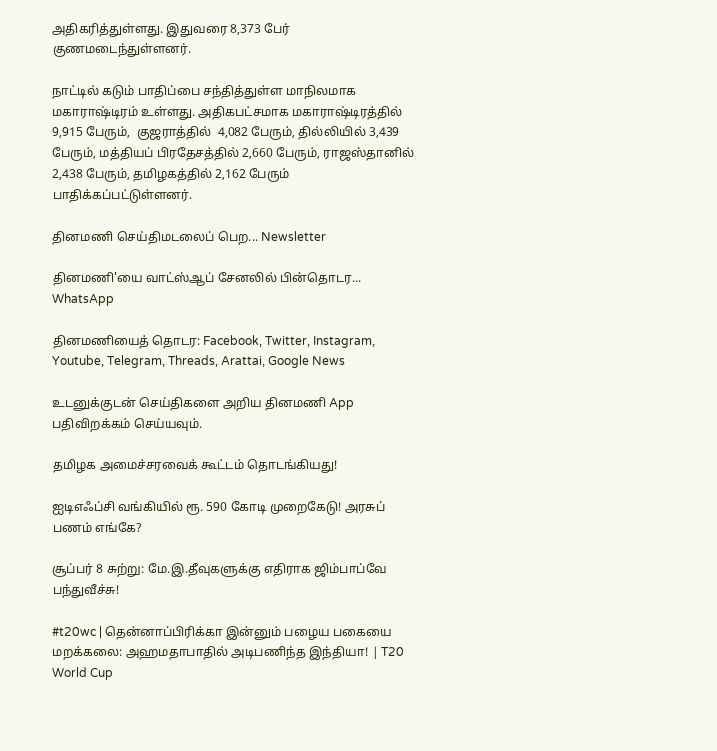அதிகரித்துள்ளது. இதுவரை 8,373 பேர் குணமடைந்துள்ளனர்.

நாட்டில் கடும் பாதிப்பை சந்தித்துள்ள மாநிலமாக மகாராஷ்டிரம் உள்ளது. அதிகபட்சமாக மகாராஷ்டிரத்தில் 9,915 பேரும்,  குஜராத்தில்  4,082 பேரும், தில்லியில் 3,439 பேரும், மத்தியப் பிரதேசத்தில் 2,660 பேரும், ராஜஸ்தானில் 2,438 பேரும், தமிழகத்தில் 2,162 பேரும் பாதிக்கப்பட்டுள்ளனர்.

தினமணி செய்திமடலைப் பெற... Newsletter

தினமணி'யை வாட்ஸ்ஆப் சேனலில் பின்தொடர... WhatsApp

தினமணியைத் தொடர: Facebook, Twitter, Instagram, Youtube, Telegram, Threads, Arattai, Google News

உடனுக்குடன் செய்திகளை அறிய தினமணி App பதிவிறக்கம் செய்யவும்.

தமிழக அமைச்சரவைக் கூட்டம் தொடங்கியது!

ஐடிஎஃப்சி வங்கியில் ரூ. 590 கோடி முறைகேடு! அரசுப் பணம் எங்கே?

சூப்பர் 8 சுற்று: மே.இ.தீவுகளுக்கு எதிராக ஜிம்பாப்வே பந்துவீச்சு!

#t20wc | தென்னாப்பிரிக்கா இன்னும் பழைய பகையை மறக்கலை: அஹமதாபாதில் அடிபணிந்த இந்தியா! | T20 World Cup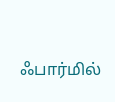ஃபார்மில்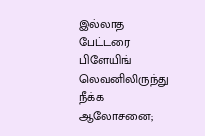இல்லாத பேட்டரை பிளேயிங் லெவனிலிருந்து நீக்க ஆலோசனை;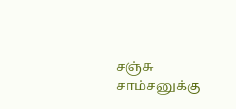சஞ்சு சாம்சனுக்கு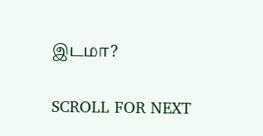இடமா?

SCROLL FOR NEXT